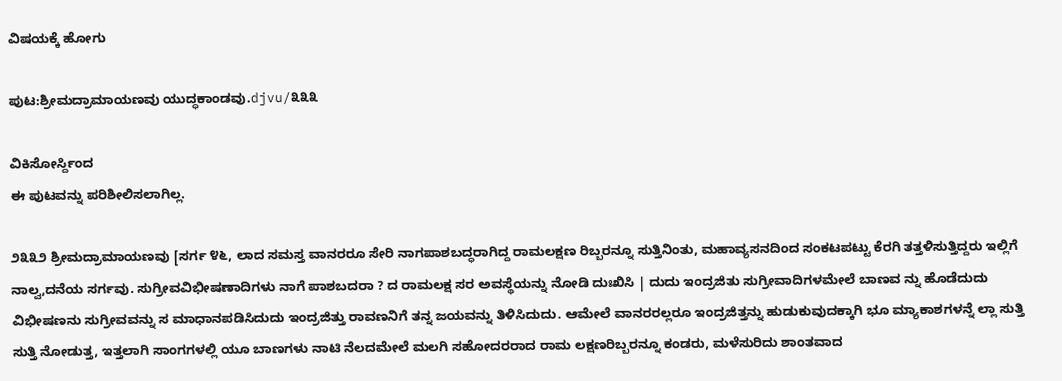ವಿಷಯಕ್ಕೆ ಹೋಗು

ಪುಟ:ಶ್ರೀಮದ್ರಾಮಾಯಣವು ಯುದ್ಧಕಾಂಡವು.djvu/೩೩೩

ವಿಕಿಸೋರ್ಸ್ದಿಂದ
ಈ ಪುಟವನ್ನು ಪರಿಶೀಲಿಸಲಾಗಿಲ್ಲ.

೨೩೩೨ ಶ್ರೀಮದ್ರಾಮಾಯಣವು [ಸರ್ಗ ೪೬, ಲಾದ ಸಮಸ್ತ ವಾನರರೂ ಸೇರಿ ನಾಗಪಾಶಬದ್ಧರಾಗಿದ್ದ ರಾಮಲಕ್ಷಣ ರಿಬ್ಬರನ್ನೂ ಸುತ್ತಿನಿಂತು, ಮಹಾವ್ಯಸನದಿಂದ ಸಂಕಟಪಟ್ಟು ಕೆರಗಿ ತತ್ತಳಿಸುತ್ತಿದ್ದರು ಇಲ್ಲಿಗೆ ನಾಲ್ವ,ದನೆಯ ಸರ್ಗವು. ಸುಗ್ರೀವವಿಭೀಷಣಾದಿಗಳು ನಾಗೆ ಪಾಶಬದರಾ ? ದ ರಾಮಲಕ್ಷ ಸರ ಅವಸ್ಥೆಯನ್ನು ನೋಡಿ ದುಃಖಿಸಿ | ದುದು ಇಂದ್ರಜಿತು ಸುಗ್ರೀವಾದಿಗಳಮೇಲೆ ಬಾಣವ ನ್ನು ಹೊಡೆದುದು ವಿಭೀಷಣನು ಸುಗ್ರೀವವನ್ನು ಸ ಮಾಧಾನಪಡಿಸಿದುದು ಇಂದ್ರಜಿತ್ತು ರಾವಣನಿಗೆ ತನ್ನ ಜಯವನ್ನು ತಿಳಿಸಿದುದು. ಆಮೇಲೆ ವಾನರರಲ್ಲರೂ ಇಂದ್ರಜಿತ್ತನ್ನು ಹುಡುಕುವುದಕ್ಕಾಗಿ ಭೂ ಮ್ಯಾಕಾಶಗಳನ್ನೆ ಲ್ಲಾ ಸುತ್ತಿ ಸುತ್ತಿ ನೋಡುತ್ತ, ಇತ್ತಲಾಗಿ ಸಾಂಗಗಳಲ್ಲಿ ಯೂ ಬಾಣಗಳು ನಾಟಿ ನೆಲದಮೇಲೆ ಮಲಗಿ ಸಹೋದರರಾದ ರಾಮ ಲಕ್ಷಣರಿಬ್ಬರನ್ನೂ ಕಂಡರು, ಮಳೆಸುರಿದು ಶಾಂತವಾದ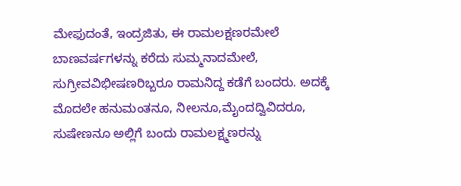ಮೇಫುದಂತೆ, ಇಂದ್ರಜಿತು, ಈ ರಾಮಲಕ್ಷಣರಮೇಲೆ ಬಾಣವರ್ಷಗಳನ್ನು ಕರೆದು ಸುಮ್ಮನಾದಮೇಲೆ, ಸುಗ್ರೀವವಿಭೀಷಣರಿಬ್ಬರೂ ರಾಮನಿದ್ದ ಕಡೆಗೆ ಬಂದರು. ಅದಕ್ಕೆ ಮೊದಲೇ ಹನುಮಂತನೂ, ನೀಲನೂ,ಮೈಂದದ್ವಿವಿದರೂ, ಸುಷೇಣನೂ ಅಲ್ಲಿಗೆ ಬಂದು ರಾಮಲಕ್ಷ್ಮಣರನ್ನು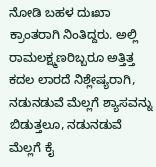ನೋಡಿ ಬಹಳ ದುಃಖಾ ಕ್ರಾಂತರಾಗಿ ನಿಂತಿದ್ದರು. ಅಲ್ಲಿ ರಾಮಲಕ್ಷ್ಮಣರಿಬ್ಬರೂ ಅತ್ತಿತ್ತ ಕದಲ ಲಾರದೆ ನಿಶ್ಲೇಷ್ಯರಾಗಿ, ನಡುನಡುವೆ ಮೆಲ್ಲಗೆ ಶ್ಯಾಸವನ್ನು ಬಿಡುತ್ತಲೂ, ನಡುನಡುವೆ ಮೆಲ್ಲಗೆ ಕೈ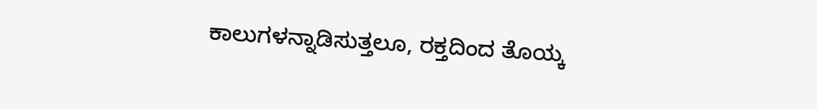ಕಾಲುಗಳನ್ನಾಡಿಸುತ್ತಲೂ, ರಕ್ತದಿಂದ ತೊಯ್ಕ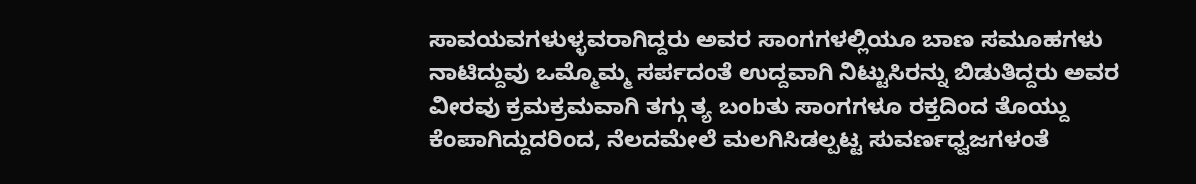ಸಾವಯವಗಳುಳ್ಳವರಾಗಿದ್ದರು ಅವರ ಸಾಂಗಗಳಲ್ಲಿಯೂ ಬಾಣ ಸಮೂಹಗಳು ನಾಟಿದ್ದುವು ಒಮ್ಮೊಮ್ಮ ಸರ್ಪದಂತೆ ಉದ್ದವಾಗಿ ನಿಟ್ಟುಸಿರನ್ನು ಬಿಡುತಿದ್ದರು ಅವರ ವೀರವು ಕ್ರಮಕ್ರಮವಾಗಿ ತಗ್ಗು ತ್ಯ ಬಂbತು ಸಾಂಗಗಳೂ ರಕ್ತದಿಂದ ತೊಯ್ದು ಕೆಂಪಾಗಿದ್ದುದರಿಂದ, ನೆಲದಮೇಲೆ ಮಲಗಿಸಿಡಲ್ಪಟ್ಟ ಸುವರ್ಣಧ್ವಜಗಳಂತೆ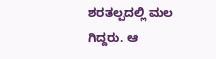ಶರತಲ್ಪದಲ್ಲಿ ಮಲ ಗಿದ್ದರು. ಆ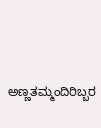ಅಣ್ಣತಮ್ಮಂದಿರಿಬ್ಬರ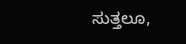ಸುತ್ತಲೂ,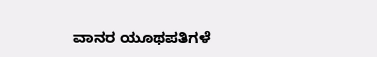ವಾನರ ಯೂಥಪತಿಗಳೆ